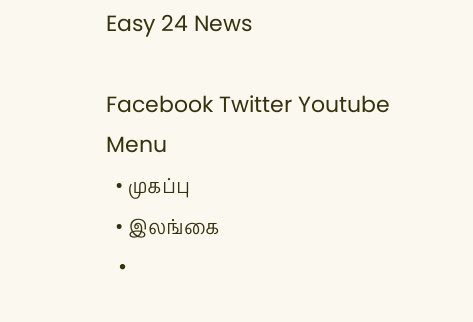Easy 24 News

Facebook Twitter Youtube
Menu
  • முகப்பு
  • இலங்கை
  •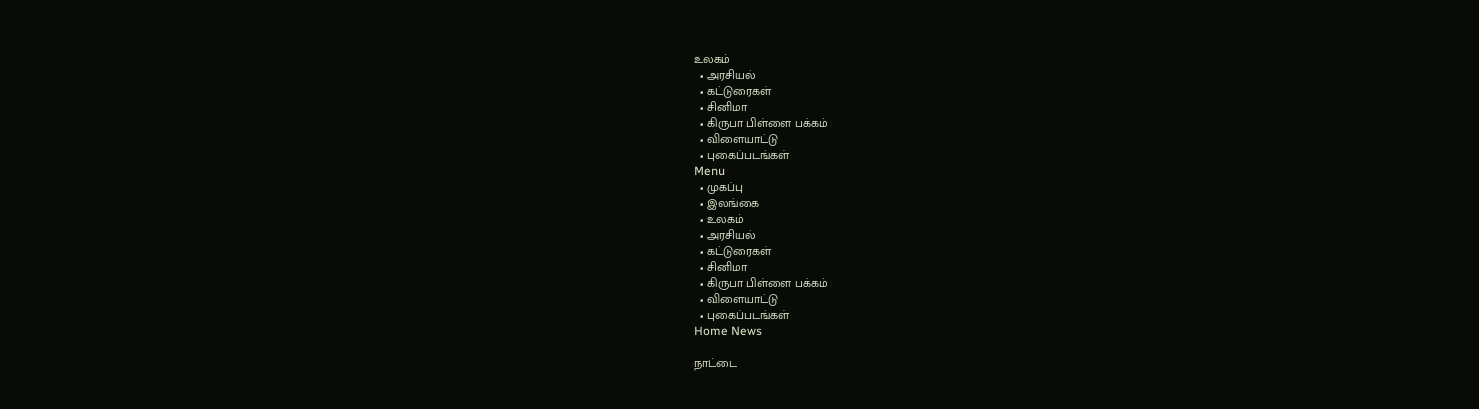உலகம்
  • அரசியல்
  • கட்டுரைகள்
  • சினிமா
  • கிருபா பிள்ளை பக்கம்
  • விளையாட்டு
  • புகைப்படங்கள்
Menu
  • முகப்பு
  • இலங்கை
  • உலகம்
  • அரசியல்
  • கட்டுரைகள்
  • சினிமா
  • கிருபா பிள்ளை பக்கம்
  • விளையாட்டு
  • புகைப்படங்கள்
Home News

நாட்டை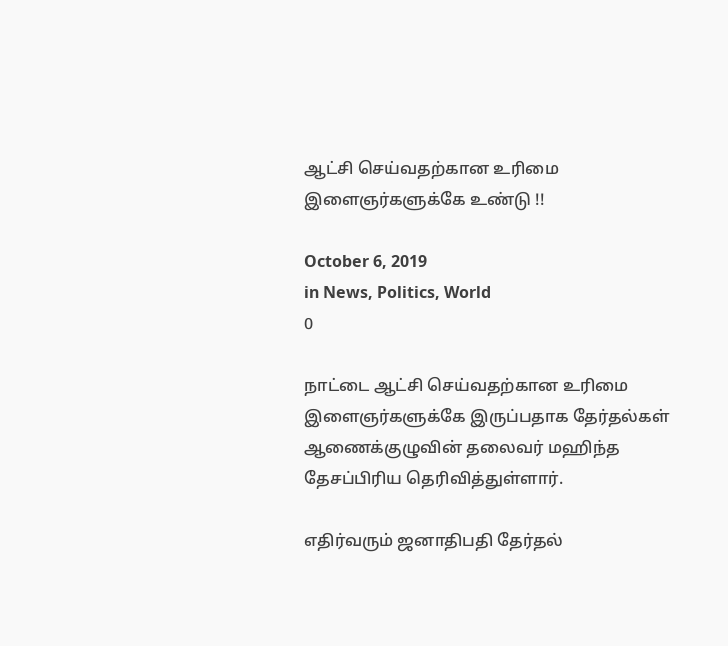ஆட்சி செய்வதற்கான உரிமை இளைஞர்களுக்கே உண்டு !!

October 6, 2019
in News, Politics, World
0

நாட்டை ஆட்சி செய்வதற்கான உரிமை இளைஞர்களுக்கே இருப்பதாக தேர்தல்கள் ஆணைக்குழுவின் தலைவர் மஹிந்த தேசப்பிரிய தெரிவித்துள்ளார்.

எதிர்வரும் ஜனாதிபதி தேர்தல்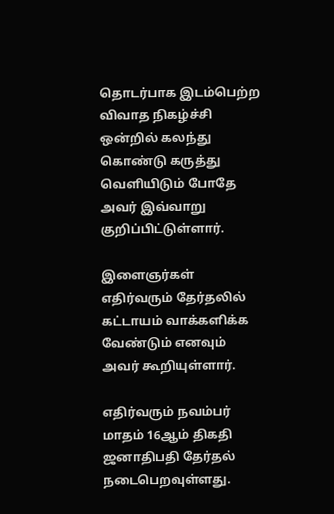தொடர்பாக இடம்பெற்ற விவாத நிகழ்ச்சி ஒன்றில் கலந்து கொண்டு கருத்து வெளியிடும் போதே அவர் இவ்வாறு குறிப்பிட்டுள்ளார்.

இளைஞர்கள் எதிர்வரும் தேர்தலில் கட்டாயம் வாக்களிக்க வேண்டும் எனவும் அவர் கூறியுள்ளார்.

எதிர்வரும் நவம்பர் மாதம் 16ஆம் திகதி ஜனாதிபதி தேர்தல் நடைபெறவுள்ளது.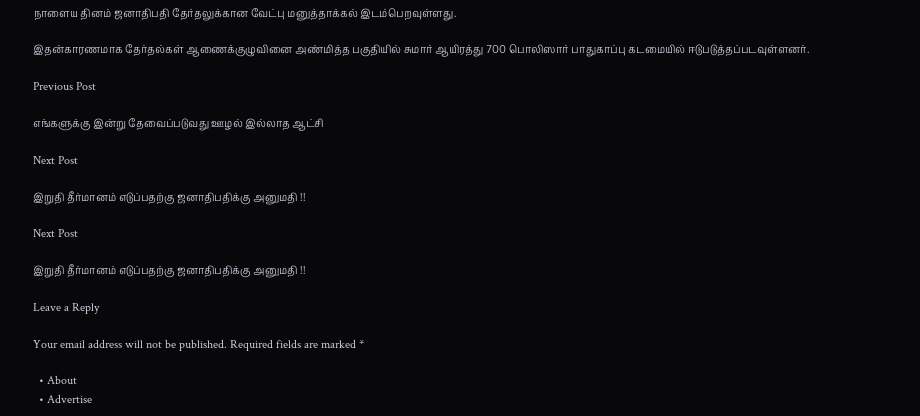நாளைய தினம் ஜனாதிபதி தேர்தலுக்கான வேட்பு மனுத்தாக்கல் இடம்பெறவுள்ளது.

இதன்காரணமாக தேர்தல்கள் ஆணைக்குழுவினை அண்மித்த பகுதியில் சுமார் ஆயிரத்து 700 பொலிஸார் பாதுகாப்பு கடமையில் ஈடுபடுத்தப்படவுள்ளனர்.

Previous Post

எங்களுக்கு இன்று தேவைப்படுவது ஊழல் இல்லாத ஆட்சி

Next Post

இறுதி தீர்மானம் எடுப்பதற்கு ஜனாதிபதிக்கு அனுமதி !!

Next Post

இறுதி தீர்மானம் எடுப்பதற்கு ஜனாதிபதிக்கு அனுமதி !!

Leave a Reply

Your email address will not be published. Required fields are marked *

  • About
  • Advertise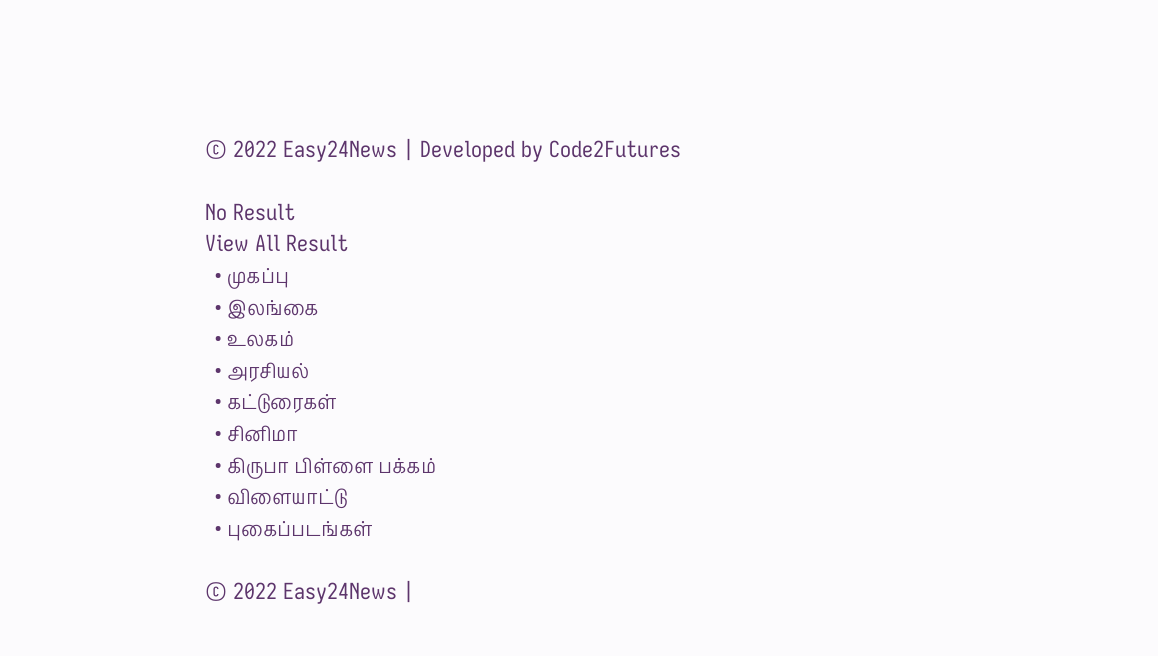© 2022 Easy24News | Developed by Code2Futures

No Result
View All Result
  • முகப்பு
  • இலங்கை
  • உலகம்
  • அரசியல்
  • கட்டுரைகள்
  • சினிமா
  • கிருபா பிள்ளை பக்கம்
  • விளையாட்டு
  • புகைப்படங்கள்

© 2022 Easy24News |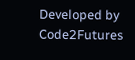Developed by Code2Futures